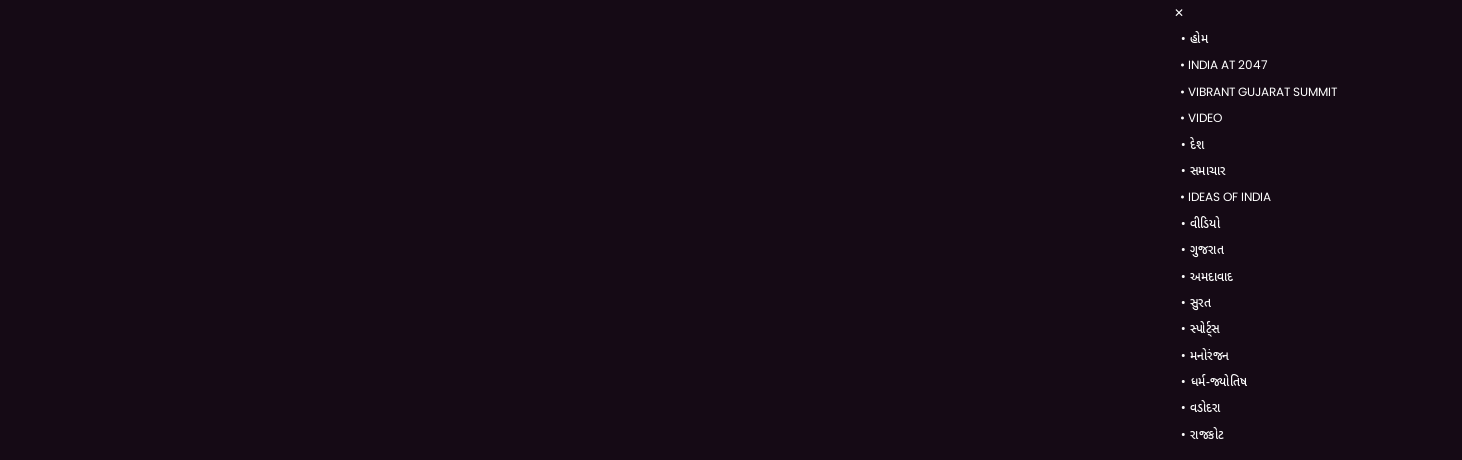✕
  • હોમ
  • INDIA AT 2047
  • VIBRANT GUJARAT SUMMIT
  • VIDEO
  • દેશ
  • સમાચાર
  • IDEAS OF INDIA
  • વીડિયો
  • ગુજરાત
  • અમદાવાદ
  • સુરત
  • સ્પોર્ટ્સ
  • મનોરંજન
  • ધર્મ-જ્યોતિષ
  • વડોદરા
  • રાજકોટ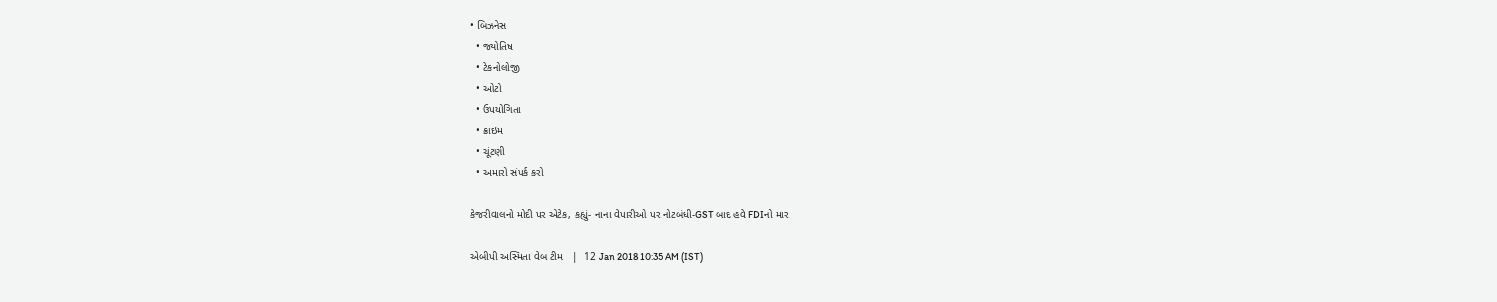• બિઝનેસ
  • જ્યોતિષ
  • ટેકનોલોજી
  • ઓટો
  • ઉપયોગિતા
  • ક્રાઇમ
  • ચૂંટણી
  • અમારો સંપર્ક કરો

કેજરીવાલનો મોદી પર એટેક, કહ્યું- નાના વેપારીઓ પર નોટબંધી-GST બાદ હવે FDIનો માર

એબીપી અસ્મિતા વેબ ટીમ   |  12 Jan 2018 10:35 AM (IST)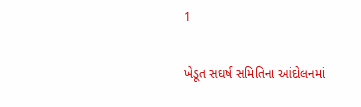1

ખેડૂત સઘર્ષ સમિતિના આંદોલનમાં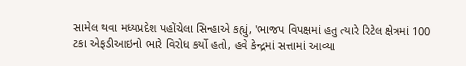સામેલ થવા મધ્યપ્રદેશ પહોંચેલા સિન્હાએ કહ્યું, 'ભાજપ વિપક્ષમાં હતુ ત્યારે રિટેલ ક્ષેત્રમાં 100 ટકા એફડીઆઇનો ભારે વિરોધ કર્યો હતો, હવે કેન્દ્રમાં સત્તામાં આવ્યા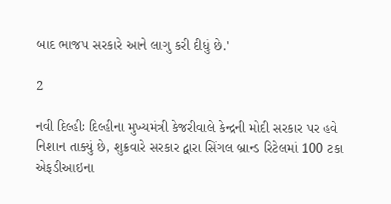બાદ ભાજપ સરકારે આને લાગુ કરી દીધું છે.'

2

નવી દિલ્હીઃ દિલ્હીના મુખ્યમંત્રી કેજરીવાલે કેન્દ્રની મોદી સરકાર પર હવે નિશાન તાક્યું છે, શુક્રવારે સરકાર દ્વારા સિંગલ બ્રાન્ડ રિટેલમાં 100 ટકા એફડીઆઇના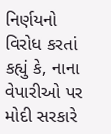નિર્ણયનો વિરોધ કરતાં કહ્યું કે, નાના વેપારીઓ પર મોદી સરકારે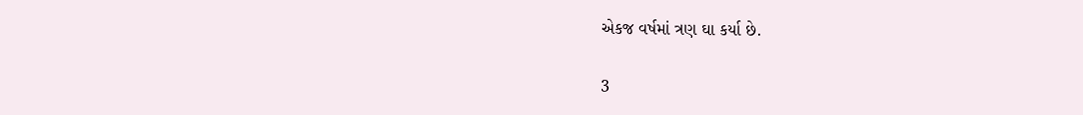એકજ વર્ષમાં ત્રણ ઘા કર્યા છે.

3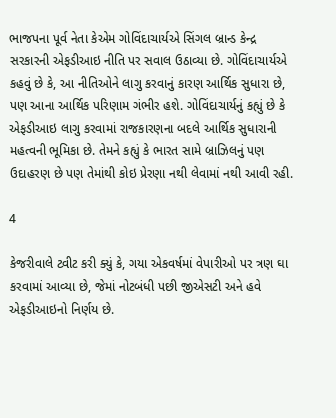ભાજપના પૂર્વ નેતા કેએમ ગોવિંદાચાર્યએ સિંગલ બ્રાન્ડ કેન્દ્ર સરકારની એફડીઆઇ નીતિ પર સવાલ ઉઠાવ્યા છે. ગોવિંદાચાર્યએ કહવું છે કે, આ નીતિઓને લાગુ કરવાનું કારણ આર્થિક સુધારા છે, પણ આના આર્થિક પરિણામ ગંભીર હશે. ગોવિંદાચાર્યનું કહ્યું છે કે એફડીઆઇ લાગુ કરવામાં રાજકારણના બદલે આર્થિક સુધારાની મહત્વની ભૂમિકા છે. તેમને કહ્યું કે ભારત સામે બ્રાઝિલનું પણ ઉદાહરણ છે પણ તેમાંથી કોઇ પ્રેરણા નથી લેવામાં નથી આવી રહી.

4

કેજરીવાલે ટ્વીટ કરી ક્યું કે, ગયા એકવર્ષમાં વેપારીઓ પર ત્રણ ઘા કરવામાં આવ્યા છે, જેમાં નોટબંધી પછી જીએસટી અને હવે એફડીઆઇનો નિર્ણય છે.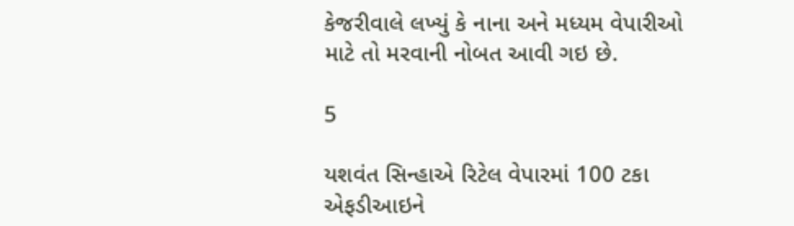કેજરીવાલે લખ્યું કે નાના અને મધ્યમ વેપારીઓ માટે તો મરવાની નોબત આવી ગઇ છે.

5

યશવંત સિન્હાએ રિટેલ વેપારમાં 100 ટકા એફડીઆઇને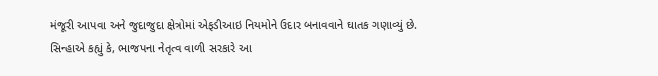મંજૂરી આપવા અને જુદાજુદા ક્ષેત્રોમાં એફડીઆઇ નિયમોને ઉદાર બનાવવાને ઘાતક ગણાવ્યું છે. સિન્હાએ કહ્યું કે, ભાજપના નેતૃત્વ વાળી સરકારે આ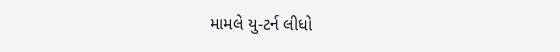મામલે યુ-ટર્ન લીધો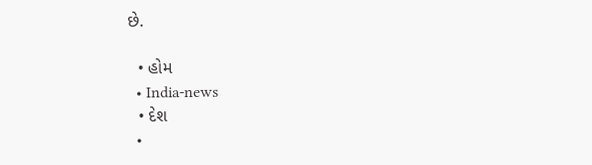છે.

  • હોમ
  • India-news
  • દેશ
  •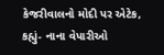કેજરીવાલનો મોદી પર એટેક, કહ્યું- નાના વેપારીઓ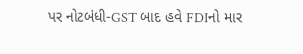પર નોટબંધી-GST બાદ હવે FDIનો માર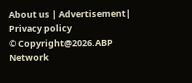About us | Advertisement| Privacy policy
© Copyright@2026.ABP Network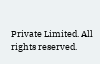Private Limited. All rights reserved.